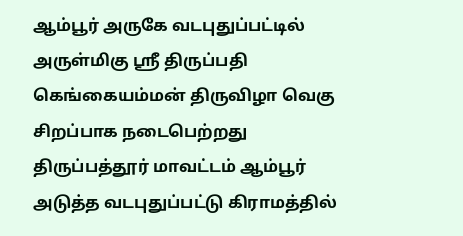ஆம்பூர் அருகே வடபுதுப்பட்டில் அருள்மிகு ஶ்ரீ திருப்பதி கெங்கையம்மன் திருவிழா வெகு சிறப்பாக நடைபெற்றது
திருப்பத்தூர் மாவட்டம் ஆம்பூர் அடுத்த வடபுதுப்பட்டு கிராமத்தில்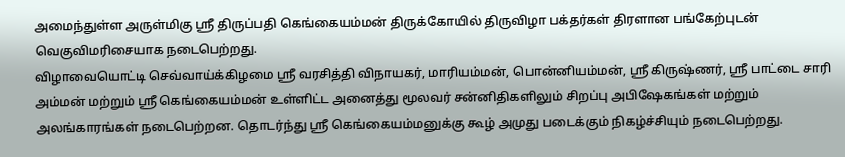அமைந்துள்ள அருள்மிகு ஶ்ரீ திருப்பதி கெங்கையம்மன் திருக்கோயில் திருவிழா பக்தர்கள் திரளான பங்கேற்புடன் வெகுவிமரிசையாக நடைபெற்றது.
விழாவையொட்டி செவ்வாய்க்கிழமை ஸ்ரீ வரசித்தி விநாயகர், மாரியம்மன், பொன்னியம்மன், ஸ்ரீ கிருஷ்ணர், ஸ்ரீ பாட்டை சாரி அம்மன் மற்றும் ஸ்ரீ கெங்கையம்மன் உள்ளிட்ட அனைத்து மூலவர் சன்னிதிகளிலும் சிறப்பு அபிஷேகங்கள் மற்றும் அலங்காரங்கள் நடைபெற்றன. தொடர்ந்து ஸ்ரீ கெங்கையம்மனுக்கு கூழ் அமுது படைக்கும் நிகழ்ச்சியும் நடைபெற்றது.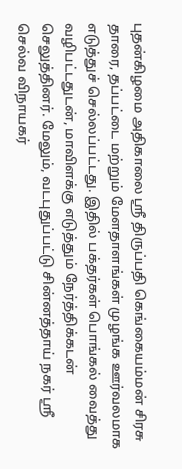புதன்கிழமை அதிகாலை ஸ்ரீ திருப்பதி கெங்கையம்மன் சிரசு தாரை, தப்பட்டை மற்றும் மேளதாளங்கள் முழங்க ஊர்வலமாக எடுத்துச் செல்லப்பட்டது. இதில் பக்தர்கள் பொங்கல் வைத்து வழிபட்டதுடன், மாவிளக்கு எடுத்தும் நேர்த்திக்கடன் செலுத்தினர். மேலும், வடபுதுப்பட்டு சின்னத்தாய் நகர் ஸ்ரீ செல்வ விநாயகர்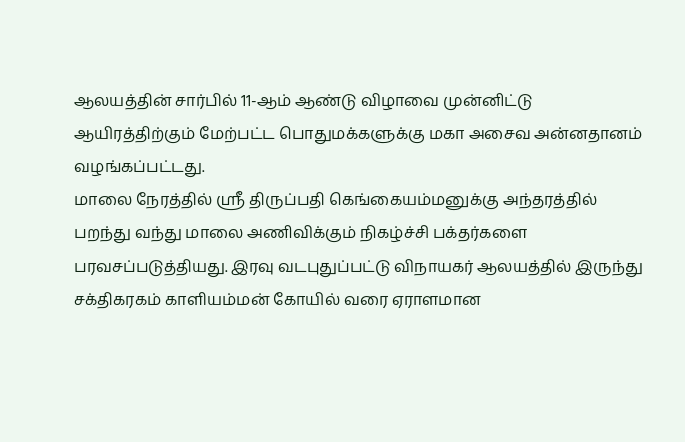ஆலயத்தின் சார்பில் 11-ஆம் ஆண்டு விழாவை முன்னிட்டு ஆயிரத்திற்கும் மேற்பட்ட பொதுமக்களுக்கு மகா அசைவ அன்னதானம் வழங்கப்பட்டது.
மாலை நேரத்தில் ஸ்ரீ திருப்பதி கெங்கையம்மனுக்கு அந்தரத்தில் பறந்து வந்து மாலை அணிவிக்கும் நிகழ்ச்சி பக்தர்களை பரவசப்படுத்தியது. இரவு வடபுதுப்பட்டு விநாயகர் ஆலயத்தில் இருந்து சக்திகரகம் காளியம்மன் கோயில் வரை ஏராளமான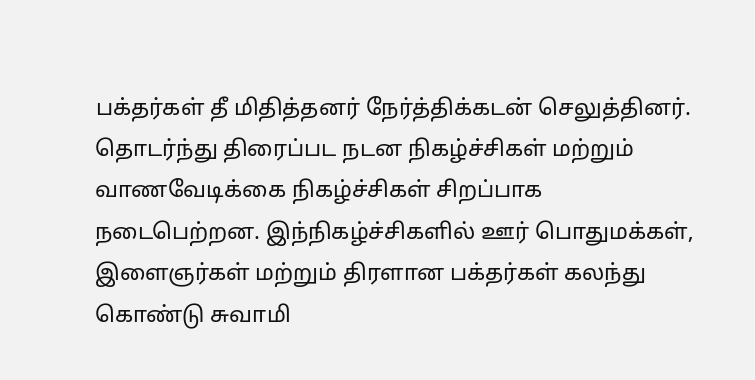பக்தர்கள் தீ மிதித்தனர் நேர்த்திக்கடன் செலுத்தினர். தொடர்ந்து திரைப்பட நடன நிகழ்ச்சிகள் மற்றும் வாணவேடிக்கை நிகழ்ச்சிகள் சிறப்பாக நடைபெற்றன. இந்நிகழ்ச்சிகளில் ஊர் பொதுமக்கள், இளைஞர்கள் மற்றும் திரளான பக்தர்கள் கலந்து கொண்டு சுவாமி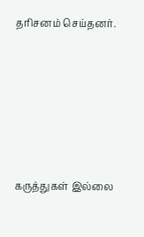தரிசனம் செய்தனர்.






கருத்துகள் இல்லை